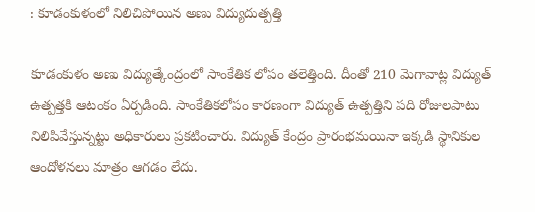: కూడంకుళంలో నిలిచిపోయిన అణు విద్యుదుత్పత్తి

కూడంకుళం అణు విద్యుత్కేంద్రంలో సాంకేతిక లోపం తలెత్తింది. దీంతో 210 మెగావాట్ల విద్యుత్ ఉత్పత్తకి ఆటంకం ఏర్పడింది. సాంకేతికలోపం కారణంగా విద్యుత్ ఉత్పత్తిని పది రోజులపాటు నిలిపివేస్తున్నట్టు అధికారులు ప్రకటించారు. విద్యుత్ కేంద్రం ప్రారంభమయినా ఇక్కడి స్థానికుల ఆందోళనలు మాత్రం ఆగడం లేదు.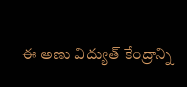ఈ అణు విద్యుత్ కేంద్రాన్ని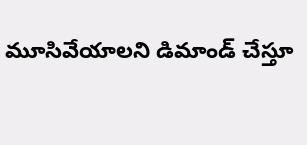మూసివేయాలని డిమాండ్ చేస్తూ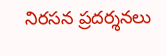నిరసన ప్రదర్శనలు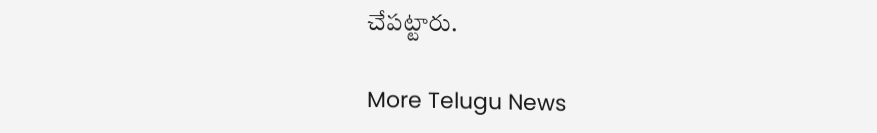చేపట్టారు.

More Telugu News